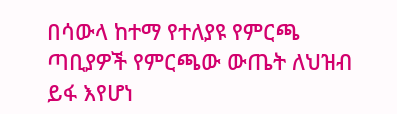በሳውላ ከተማ የተለያዩ የምርጫ ጣቢያዎች የምርጫው ውጤት ለህዝብ ይፋ እየሆነ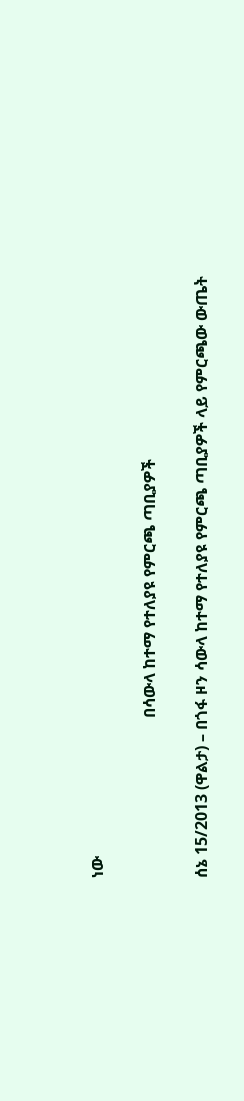ነው

                                        በሳውላ ከተማ የተለያዩ የምርጫ ጣቢያዎች

ሰኔ 15/2013 (ዋልታ) – በጎፋ ዞን ሳውላ ከተማ የተለያዩ የምርጫ ጣቢያዎች ላይ የምርጫው ውጤት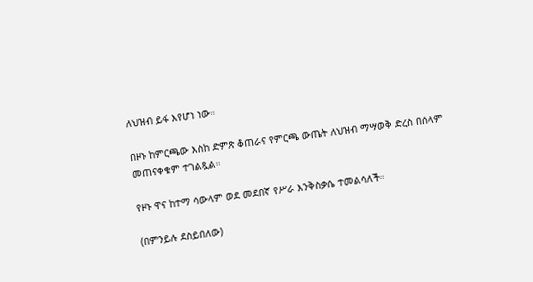ለህዝብ ይፋ እየሆነ ነው።

በዞኑ ከምርጫው እስከ ድምጽ ቆጠራና የምርጫ ውጤት ለህዝብ ማሣወቅ ድረስ በሰላም መጠናቀቁም ተገልጿል።

የዞኑ ዋና ከተማ ሳውላም ወደ መደበኛ የሥራ እንቅስቃሴ ተመልሳለች።

(በምንይሉ ደስይበለው)